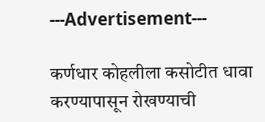---Advertisement---

कर्णधार कोहलीला कसोटीत धावा करण्यापासून रोखण्याची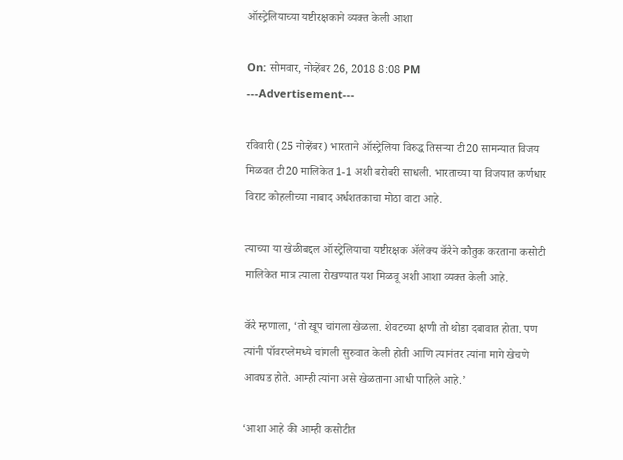ऑस्ट्रेलियाच्या यष्टीरक्षकाने व्यक्त केली आशा

On: सोमवार, नोव्हेंबर 26, 2018 8:08 PM
---Advertisement---

रविवारी (25 नोव्हेंबर) भारताने ऑस्ट्रेलिया विरुद्ध तिसऱ्या टी20 सामन्यात विजय मिळवत टी20 मालिकेत 1-1 अशी बरोबरी साधली. भारताच्या या विजयात कर्णधार विराट कोहलीच्या नाबाद अर्धशतकाचा मोठा वाटा आहे.

त्याच्या या खेळीबद्दल ऑस्ट्रेलियाचा यष्टीरक्षक ॲलेक्य कॅरेने कौतुक करताना कसोटी मालिकेत मात्र त्याला रोखण्यात यश मिळवू अशी आशा व्यक्त केली आहे.

कॅरे म्हणाला, ‘तो खूप चांगला खेळला. शेवटच्या क्षणी तो थोडा दबावात होता. पण त्यांनी पॉवरप्लेमध्ये चांगली सुरुवात केली होती आणि त्यानंतर त्यांना मागे खेचणे आवघड होते. आम्ही त्यांना असे खेळताना आधी पाहिले आहे.’

‘आशा आहे की आम्ही कसोटीत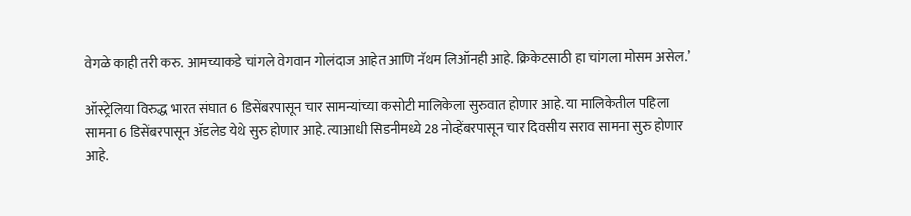वेगळे काही तरी करु. आमच्याकडे चांगले वेगवान गोलंदाज आहेत आणि नॅथम लिऑनही आहे. क्रिकेटसाठी हा चांगला मोसम असेल.’

ऑस्ट्रेलिया विरुद्ध भारत संघात 6 डिसेंबरपासून चार सामन्यांच्या कसोटी मालिकेला सुरुवात होणार आहे. या मालिकेतील पहिला सामना 6 डिसेंबरपासून ॲडलेड येथे सुरु होणार आहे. त्याआधी सिडनीमध्ये 28 नोव्हेंबरपासून चार दिवसीय सराव सामना सुरु होणार आहे.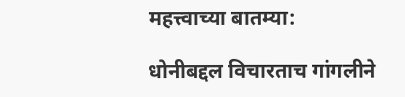महत्त्वाच्या बातम्या:

धोनीबद्दल विचारताच गांगलीने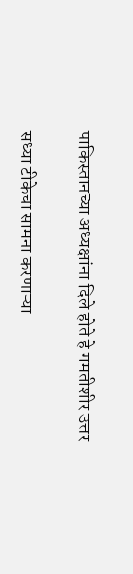पाकिस्तानच्या अध्यक्षांना दिले होते हे गमतीशीर उत्तर

सध्या टीकेचा सामना करणाऱ्या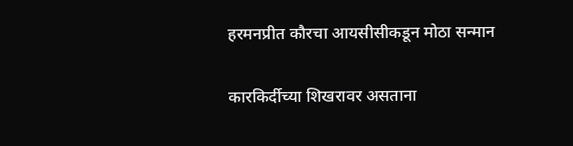हरमनप्रीत कौरचा आयसीसीकडून मोठा सन्मान

कारकिर्दीच्या शिखरावर असताना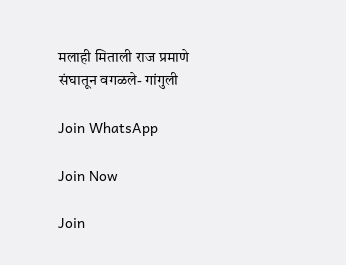मलाही मिताली राज प्रमाणे संघातून वगळले- गांगुली

Join WhatsApp

Join Now

Join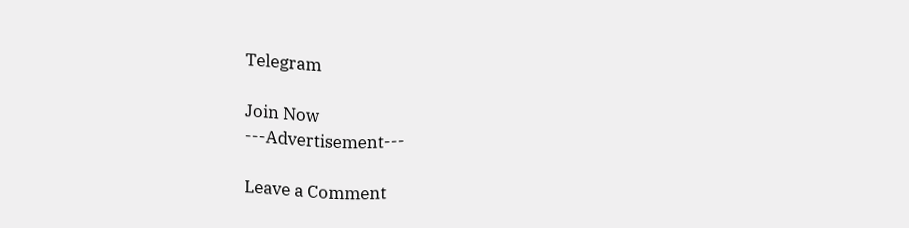Telegram

Join Now
---Advertisement---

Leave a Comment